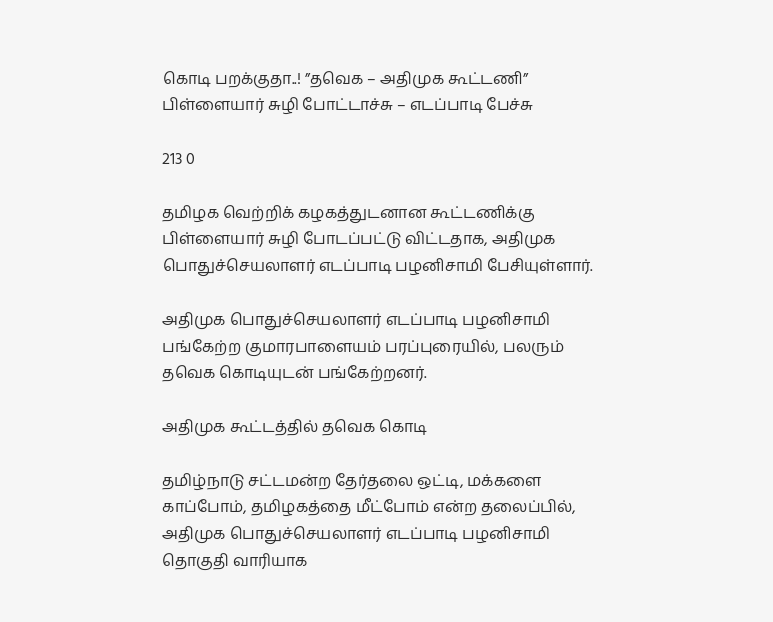கொடி பறக்குதா..! ”தவெக – அதிமுக கூட்டணி” பிள்ளையார் சுழி போட்டாச்சு – எடப்பாடி பேச்சு

213 0

தமிழக வெற்றிக் கழகத்துடனான கூட்டணிக்கு பிள்ளையார் சுழி போடப்பட்டு விட்டதாக, அதிமுக பொதுச்செயலாளர் எடப்பாடி பழனிசாமி பேசியுள்ளார்.

அதிமுக பொதுச்செயலாளர் எடப்பாடி பழனிசாமி பங்கேற்ற குமாரபாளையம் பரப்புரையில், பலரும் தவெக கொடியுடன் பங்கேற்றனர்.

அதிமுக கூட்டத்தில் தவெக கொடி

தமிழ்நாடு சட்டமன்ற தேர்தலை ஒட்டி, மக்களை காப்போம், தமிழகத்தை மீட்போம் என்ற தலைப்பில், அதிமுக பொதுச்செயலாளர் எடப்பாடி பழனிசாமி தொகுதி வாரியாக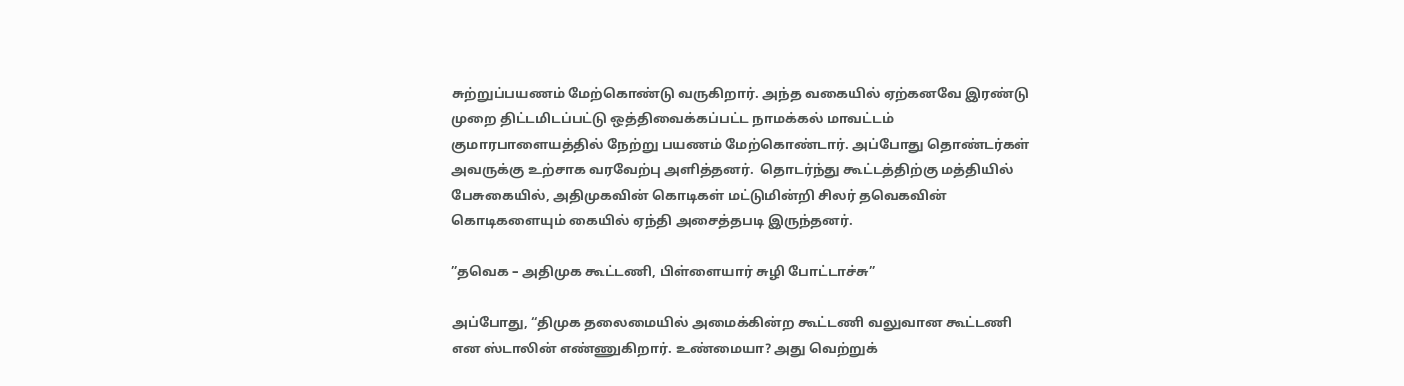சுற்றுப்பயணம் மேற்கொண்டு வருகிறார். அந்த வகையில் ஏற்கனவே இரண்டு முறை திட்டமிடப்பட்டு ஒத்திவைக்கப்பட்ட நாமக்கல் மாவட்டம் குமாரபாளையத்தில் நேற்று பயணம் மேற்கொண்டார். அப்போது தொண்டர்கள் அவருக்கு உற்சாக வரவேற்பு அளித்தனர்.  தொடர்ந்து கூட்டத்திற்கு மத்தியில் பேசுகையில், அதிமுகவின் கொடிகள் மட்டுமின்றி சிலர் தவெகவின் கொடிகளையும் கையில் ஏந்தி அசைத்தபடி இருந்தனர்.

”தவெக – அதிமுக கூட்டணி, பிள்ளையார் சுழி போட்டாச்சு”

அப்போது, “திமுக தலைமையில் அமைக்கின்ற கூட்டணி வலுவான கூட்டணி என ஸ்டாலின் எண்ணுகிறார். உண்மையா? அது வெற்றுக்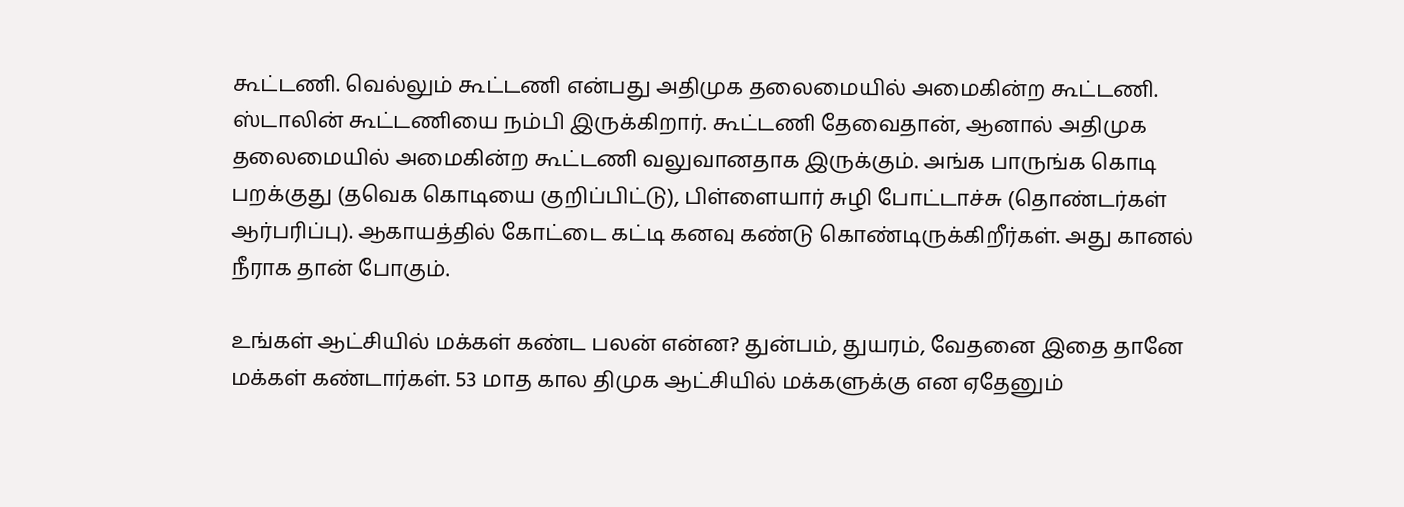கூட்டணி. வெல்லும் கூட்டணி என்பது அதிமுக தலைமையில் அமைகின்ற கூட்டணி. ஸ்டாலின் கூட்டணியை நம்பி இருக்கிறார். கூட்டணி தேவைதான், ஆனால் அதிமுக தலைமையில் அமைகின்ற கூட்டணி வலுவானதாக இருக்கும். அங்க பாருங்க கொடி பறக்குது (தவெக கொடியை குறிப்பிட்டு), பிள்ளையார் சுழி போட்டாச்சு (தொண்டர்கள் ஆர்பரிப்பு). ஆகாயத்தில் கோட்டை கட்டி கனவு கண்டு கொண்டிருக்கிறீர்கள். அது கானல் நீராக தான் போகும்.

உங்கள் ஆட்சியில் மக்கள் கண்ட பலன் என்ன? துன்பம், துயரம், வேதனை இதை தானே மக்கள் கண்டார்கள். 53 மாத கால திமுக ஆட்சியில் மக்களுக்கு என ஏதேனும்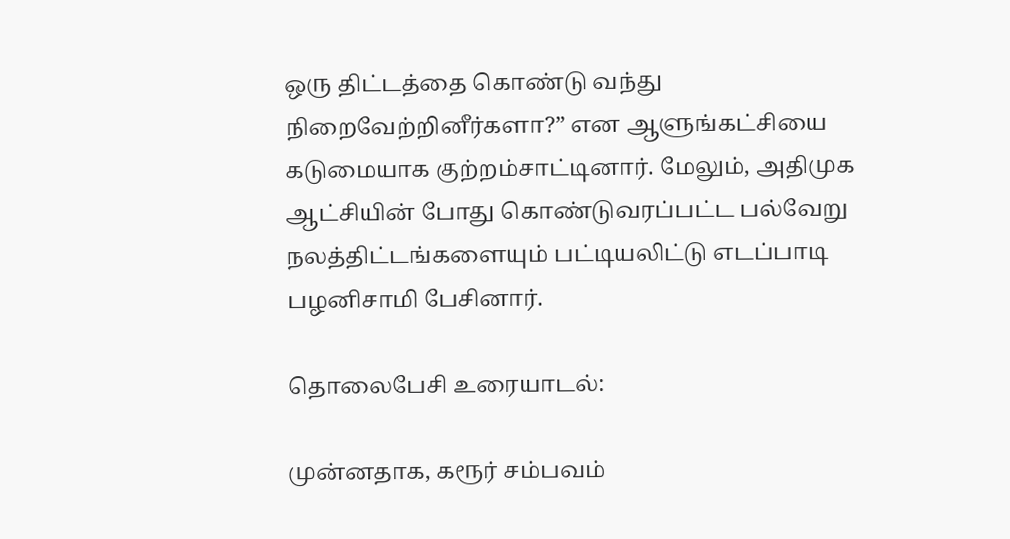ஒரு திட்டத்தை கொண்டு வந்து நிறைவேற்றினீர்களா?” என ஆளுங்கட்சியை கடுமையாக குற்றம்சாட்டினார். மேலும், அதிமுக ஆட்சியின் போது கொண்டுவரப்பட்ட பல்வேறு நலத்திட்டங்களையும் பட்டியலிட்டு எடப்பாடி பழனிசாமி பேசினார்.

தொலைபேசி உரையாடல்:

முன்னதாக, கரூர் சம்பவம்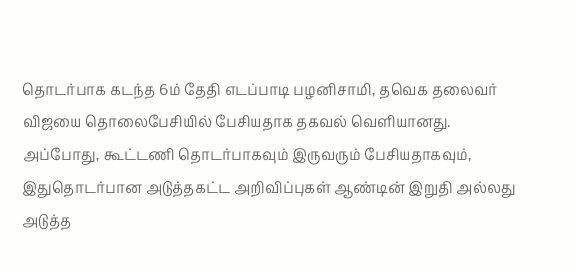தொடர்பாக கடந்த 6ம் தேதி எடப்பாடி பழனிசாமி, தவெக தலைவர் விஜயை தொலைபேசியில் பேசியதாக தகவல் வெளியானது. அப்போது, கூட்டணி தொடர்பாகவும் இருவரும் பேசியதாகவும், இதுதொடர்பான அடுத்தகட்ட அறிவிப்புகள் ஆண்டின் இறுதி அல்லது அடுத்த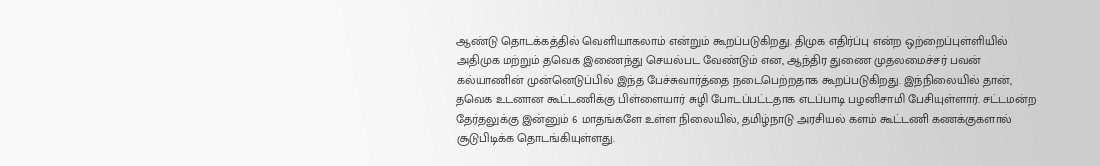ஆண்டு தொடக்கத்தில் வெளியாகலாம் என்றும் கூறப்படுகிறது. திமுக எதிர்ப்பு என்ற ஒற்றைப்புள்ளியில் அதிமுக மற்றும் தவெக இணைந்து செயல்பட வேண்டும் என, ஆந்திர துணை முதலமைச்சர் பவன் கல்யாணின் முன்னெடுப்பில் இந்த பேச்சுவார்த்தை நடைபெற்றதாக கூறப்படுகிறது. இந்நிலையில் தான், தவெக உடனான கூட்டணிக்கு பிள்ளையார் சுழி போடப்பட்டதாக எடப்பாடி பழனிசாமி பேசியுள்ளார். சட்டமன்ற தேர்தலுக்கு இன்னும் 6 மாதங்களே உள்ள நிலையில், தமிழ்நாடு அரசியல் களம் கூட்டணி கணக்குகளால் சூடுபிடிக்க தொடங்கியுள்ளது.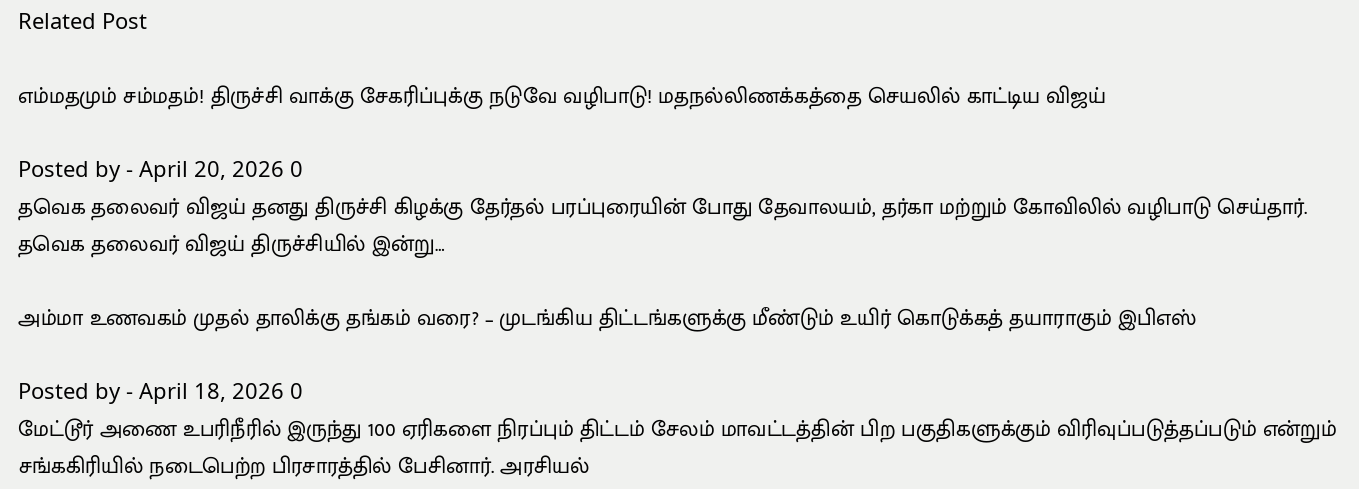Related Post

எம்மதமும் சம்மதம்! திருச்சி வாக்கு சேகரிப்புக்கு நடுவே வழிபாடு! மதநல்லிணக்கத்தை செயலில் காட்டிய விஜய்

Posted by - April 20, 2026 0
தவெக தலைவர் விஜய் தனது திருச்சி கிழக்கு தேர்தல் பரப்புரையின் போது தேவாலயம், தர்கா மற்றும் கோவிலில் வழிபாடு செய்தார். தவெக தலைவர் விஜய் திருச்சியில் இன்று…

அம்மா உணவகம் முதல் தாலிக்கு தங்கம் வரை? – முடங்கிய திட்டங்களுக்கு மீண்டும் உயிர் கொடுக்கத் தயாராகும் இபிஎஸ்

Posted by - April 18, 2026 0
மேட்டூர் அணை உபரிநீரில் இருந்து 100 ஏரிகளை நிரப்பும் திட்டம் சேலம் மாவட்டத்தின் பிற பகுதிகளுக்கும் விரிவுப்படுத்தப்படும் என்றும் சங்ககிரியில் நடைபெற்ற பிரசாரத்தில் பேசினார். அரசியல்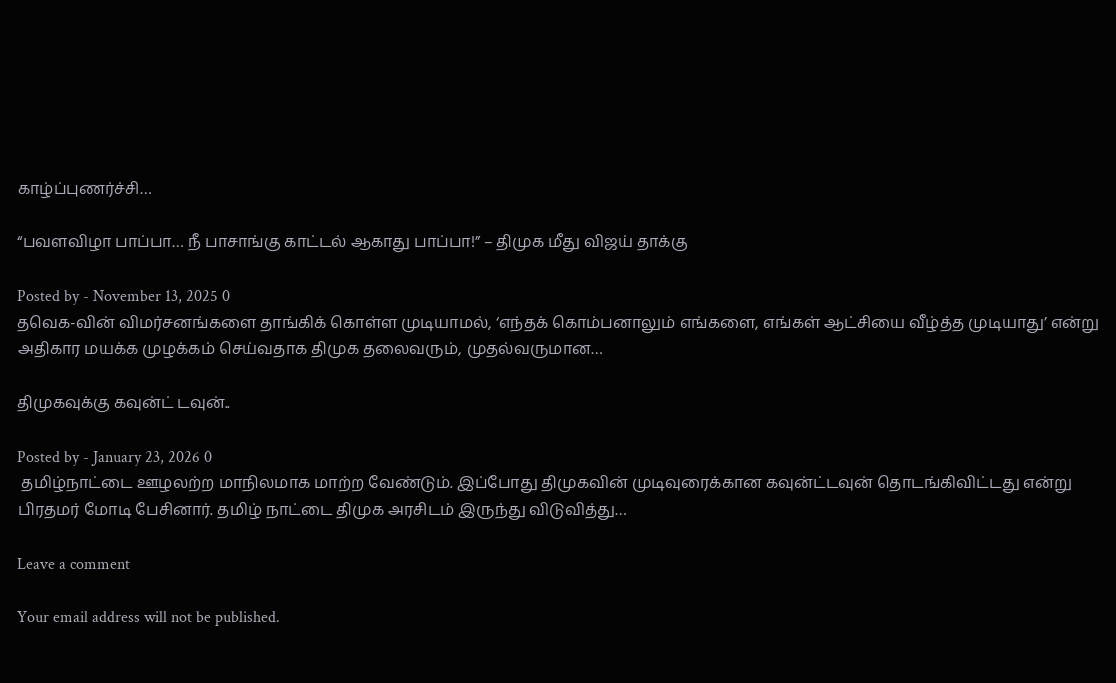காழ்ப்புணர்ச்சி…

“பவளவிழா பாப்பா… நீ பாசாங்கு காட்டல் ஆகாது பாப்பா!” – திமுக மீது விஜய் தாக்கு

Posted by - November 13, 2025 0
தவெக-வின் விமர்சனங்களை தாங்கிக் கொள்ள முடியாமல், ‘எந்தக் கொம்பனாலும் எங்களை, எங்கள் ஆட்சியை வீழ்த்த முடியாது’ என்று அதிகார மயக்க முழக்கம் செய்வதாக திமுக தலைவரும், முதல்வருமான…

திமுகவுக்கு கவுன்ட் டவுன்..

Posted by - January 23, 2026 0
 தமிழ்நாட்டை ஊழலற்ற மாநிலமாக மாற்ற வேண்டும். இப்போது திமுகவின் முடிவுரைக்கான கவுன்ட்டவுன் தொடங்கிவிட்டது என்று பிரதமர் மோடி பேசினார். தமிழ் நாட்டை திமுக அரசிடம் இருந்து விடுவித்து…

Leave a comment

Your email address will not be published.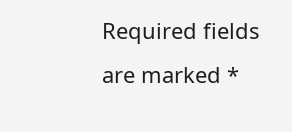Required fields are marked *